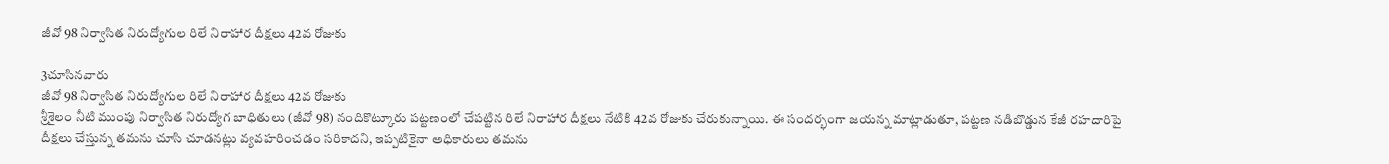జీవో 98 నిర్వాసిత నిరుద్యోగుల రిలే నిరాహార దీక్షలు 42వ రోజుకు

3చూసినవారు
జీవో 98 నిర్వాసిత నిరుద్యోగుల రిలే నిరాహార దీక్షలు 42వ రోజుకు
శ్రీశైలం నీటి ముంపు నిర్వాసిత నిరుద్యోగ బాధితులు (జీవో 98) నందికొట్కూరు పట్టణంలో చేపట్టిన రిలే నిరాహార దీక్షలు నేటికి 42వ రోజుకు చేరుకున్నాయి. ఈ సందర్భంగా జయన్న మాట్లాడుతూ, పట్టణ నడిబొడ్డున కేజీ రహదారిపై దీక్షలు చేస్తున్న తమను చూసి చూడనట్లు వ్యవహరించడం సరికాదని, ఇప్పటికైనా అధికారులు తమను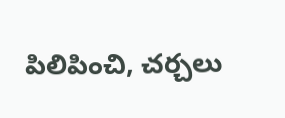పిలిపించి, చర్చలు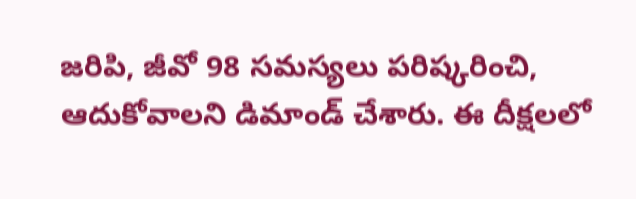జరిపి, జీవో 98 సమస్యలు పరిష్కరించి, ఆదుకోవాలని డిమాండ్ చేశారు. ఈ దీక్షలలో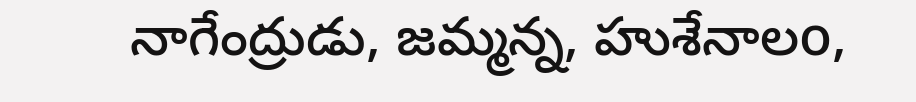నాగేంద్రుడు, జమ్మన్న, హుశేనాలo,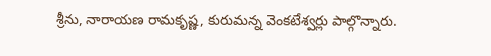శ్రీను, నారాయణ రామకృష్ణ, కురుమన్న వెంకటేశ్వర్లు పాల్గొన్నారు.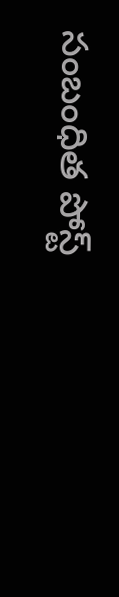సంబంధిత పోస్ట్